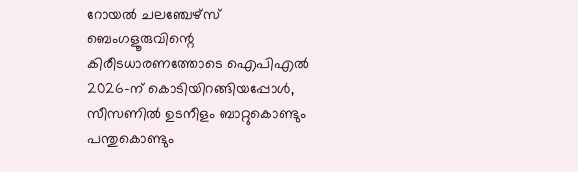റോയൽ ചലഞ്ചേഴ്സ് ബെംഗളൂരുവിന്റെ കിരീടധാരണത്തോടെ ഐപിഎൽ 2026-ന് കൊടിയിറങ്ങിയപ്പോൾ, സീസണിൽ ഉടനീളം ബാറ്റുകൊണ്ടും പന്തുകൊണ്ടും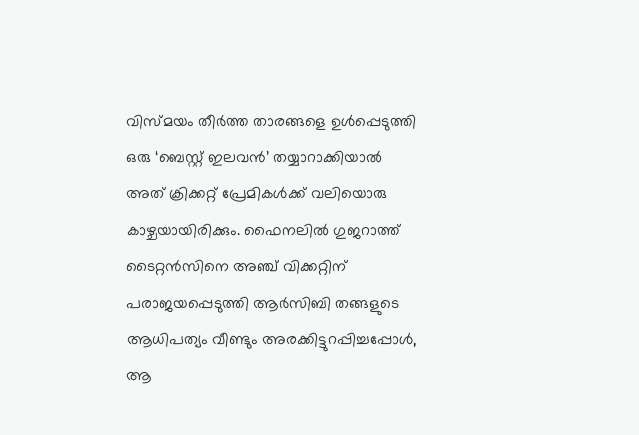വിസ്മയം തീർത്ത താരങ്ങളെ ഉൾപ്പെടുത്തി ഒരു ‘ബെസ്റ്റ് ഇലവൻ’ തയ്യാറാക്കിയാൽ അത് ക്രിക്കറ്റ് പ്രേമികൾക്ക് വലിയൊരു കാഴ്ചയായിരിക്കും. ഫൈനലിൽ ഗുജറാത്ത് ടൈറ്റൻസിനെ അഞ്ച് വിക്കറ്റിന് പരാജയപ്പെടുത്തി ആർസിബി തങ്ങളുടെ ആധിപത്യം വീണ്ടും അരക്കിട്ടുറപ്പിച്ചപ്പോൾ, ആ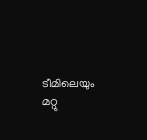ടീമിലെയും മറ്റു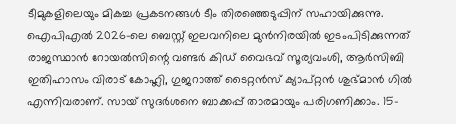ടീമുകളിലെയും മികച്ച പ്രകടനങ്ങൾ ടീം തിരഞ്ഞെടുപ്പിന് സഹായിക്കുന്നു.
ഐപിഎൽ 2026-ലെ ബെസ്റ്റ് ഇലവനിലെ മുൻനിരയിൽ ഇടംപിടിക്കുന്നത് രാജസ്ഥാൻ റോയൽസിന്റെ വണ്ടർ കിഡ് വൈഭവ് സൂര്യവംശി, ആർസിബി ഇതിഹാസം വിരാട് കോഹ്ലി, ഗുജറാത്ത് ടൈറ്റൻസ് ക്യാപ്റ്റൻ ശുഭ്മാൻ ഗിൽ എന്നിവരാണ്. സായ് സുദർശനെ ബാക്കപ്പ് താരമായും പരിഗണിക്കാം. 15-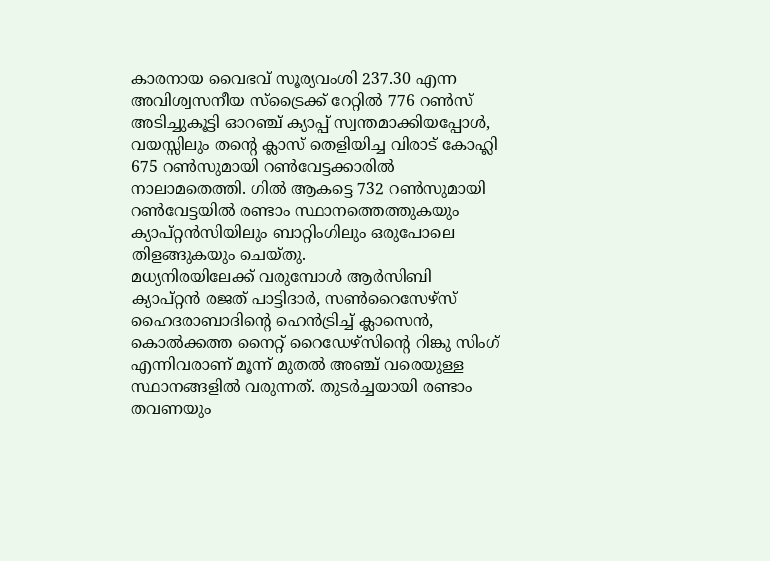കാരനായ വൈഭവ് സൂര്യവംശി 237.30 എന്ന അവിശ്വസനീയ സ്ട്രൈക്ക് റേറ്റിൽ 776 റൺസ് അടിച്ചുകൂട്ടി ഓറഞ്ച് ക്യാപ്പ് സ്വന്തമാക്കിയപ്പോൾ, വയസ്സിലും തന്റെ ക്ലാസ് തെളിയിച്ച വിരാട് കോഹ്ലി 675 റൺസുമായി റൺവേട്ടക്കാരിൽ നാലാമതെത്തി. ഗിൽ ആകട്ടെ 732 റൺസുമായി റൺവേട്ടയിൽ രണ്ടാം സ്ഥാനത്തെത്തുകയും ക്യാപ്റ്റൻസിയിലും ബാറ്റിംഗിലും ഒരുപോലെ തിളങ്ങുകയും ചെയ്തു.
മധ്യനിരയിലേക്ക് വരുമ്പോൾ ആർസിബി ക്യാപ്റ്റൻ രജത് പാട്ടിദാർ, സൺറൈസേഴ്സ് ഹൈദരാബാദിന്റെ ഹെൻട്രിച്ച് ക്ലാസെൻ, കൊൽക്കത്ത നൈറ്റ് റൈഡേഴ്സിന്റെ റിങ്കു സിംഗ് എന്നിവരാണ് മൂന്ന് മുതൽ അഞ്ച് വരെയുള്ള സ്ഥാനങ്ങളിൽ വരുന്നത്. തുടർച്ചയായി രണ്ടാം തവണയും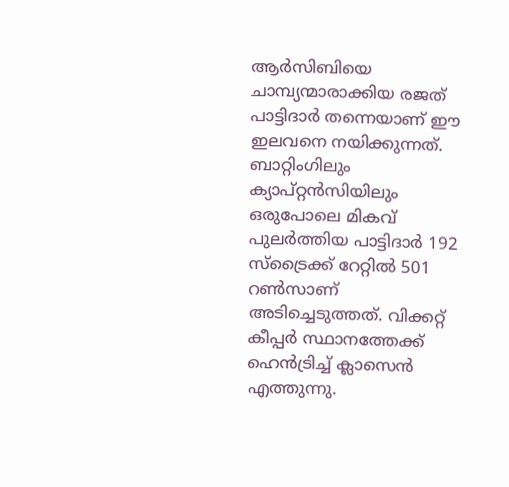ആർസിബിയെ ചാമ്പ്യന്മാരാക്കിയ രജത് പാട്ടിദാർ തന്നെയാണ് ഈ ഇലവനെ നയിക്കുന്നത്. ബാറ്റിംഗിലും ക്യാപ്റ്റൻസിയിലും ഒരുപോലെ മികവ് പുലർത്തിയ പാട്ടിദാർ 192 സ്ട്രൈക്ക് റേറ്റിൽ 501 റൺസാണ് അടിച്ചെടുത്തത്. വിക്കറ്റ് കീപ്പർ സ്ഥാനത്തേക്ക് ഹെൻട്രിച്ച് ക്ലാസെൻ എത്തുന്നു.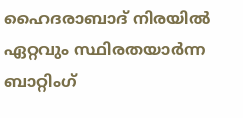ഹൈദരാബാദ് നിരയിൽ ഏറ്റവും സ്ഥിരതയാർന്ന ബാറ്റിംഗ്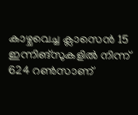കാഴ്ചവെച്ച ക്ലാസെൻ 15 ഇന്നിങ്സുകളിൽ നിന്ന് 624 റൺസാണ്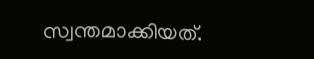സ്വന്തമാക്കിയത്.